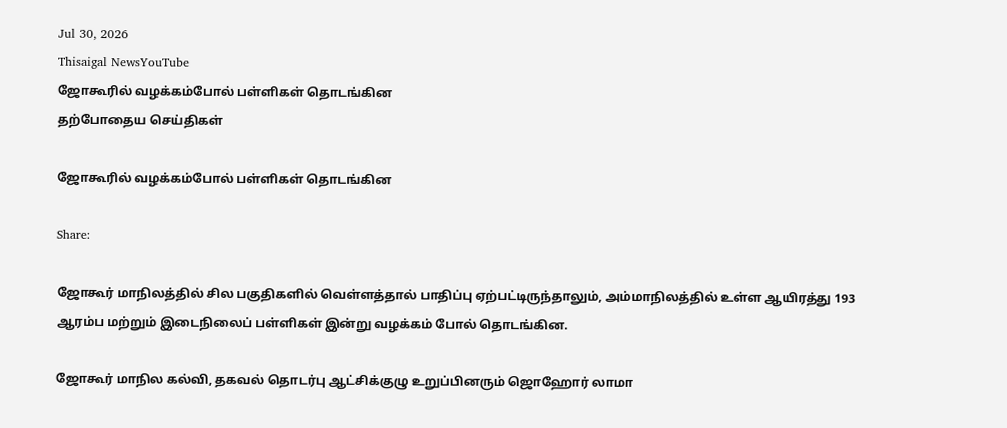Jul 30, 2026
Thisaigal NewsYouTube
ஜோகூரில் வழக்கம்போல் பள்ளிகள் தொடங்கின
தற்போதைய செய்திகள்

ஜோகூரில் வழக்கம்போல் பள்ளிகள் தொடங்கின

Share:

ஜோகூர் மாநிலத்தில் சில பகுதிகளில் வெள்ளத்தால் பாதிப்பு ஏற்பட்டிருந்தாலும், அம்மாநிலத்தில் உள்ள ஆயிரத்து 193 ஆரம்ப மற்றும் இடைநிலைப் பள்ளிகள் இன்று வழக்கம் போல் தொடங்கின.

ஜோகூர் மாநில கல்வி, தகவல் தொடர்பு ஆட்சிக்குழு உறுப்பினரும் ஜொஹோர் லாமா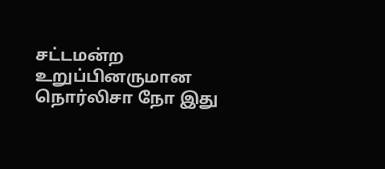சட்டமன்ற உறுப்பினருமான நொர்லிசா நோ இது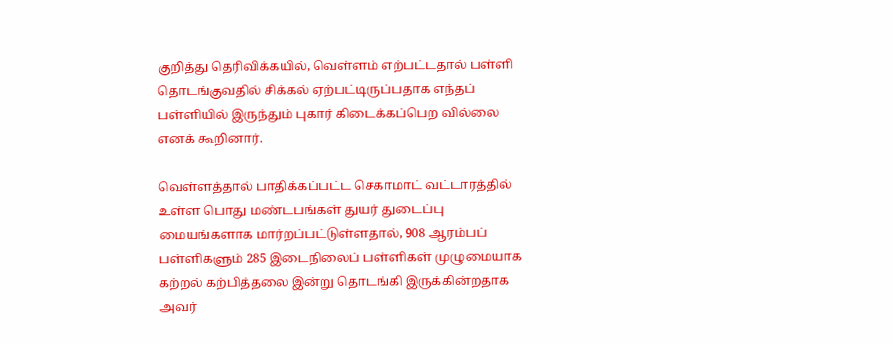குறித்து தெரிவிக்கயில், வெள்ளம் எற்பட்டதால் பள்ளி தொடங்குவதில் சிக்கல் ஏற்பட்டிருப்பதாக எந்தப் பள்ளியில் இருந்தும் புகார் கிடைக்கப்பெற வில்லை எனக் கூறினார்.

வெள்ளத்தால் பாதிக்கப்பட்ட செகாமாட் வட்டாரத்தில் உள்ள பொது மண்டபங்கள் துயர் துடைப்பு மையங்களாக மார்றப்பட்டுள்ளதால், 908 ஆரம்பப் பள்ளிகளும் 285 இடைநிலைப் பள்ளிகள் முழுமையாக கற்றல் கற்பித்தலை இன்று தொடங்கி இருக்கின்றதாக அவர்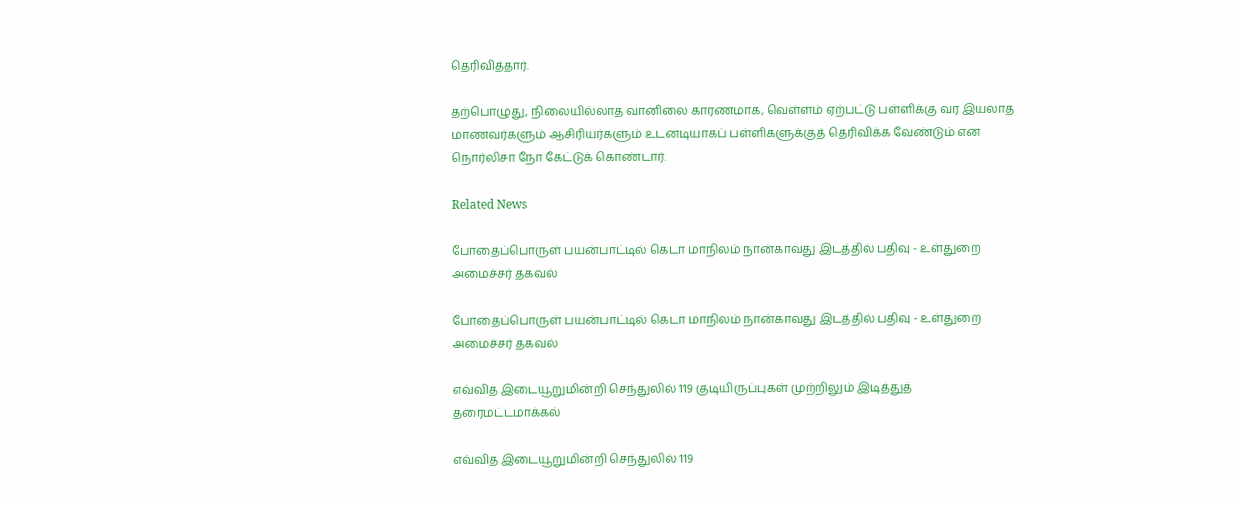தெரிவித்தார்.

தற்பொழுது, நிலையில்லாத வானிலை காரணமாக, வெள்ளம் ஏற்பட்டு பள்ளிக்கு வர இயலாத மாணவர்களும் ஆசிரியர்களும் உடனடியாகப் பள்ளிகளுக்குத் தெரிவிக்க வேண்டும் என நொர்லிசா நோ கேட்டுக் கொண்டார்.

Related News

போதைப்பொருள் பயன்பாட்டில் கெடா மாநிலம் நான்காவது இடத்தில் பதிவு - உள்துறை அமைச்சர் தகவல்

போதைப்பொருள் பயன்பாட்டில் கெடா மாநிலம் நான்காவது இடத்தில் பதிவு - உள்துறை அமைச்சர் தகவல்

எவ்வித இடையூறுமின்றி செந்துலில் 119 குடியிருப்புகள் முற்றிலும் இடித்துத் தரைமட்டமாக்கல்

எவ்வித இடையூறுமின்றி செந்துலில் 119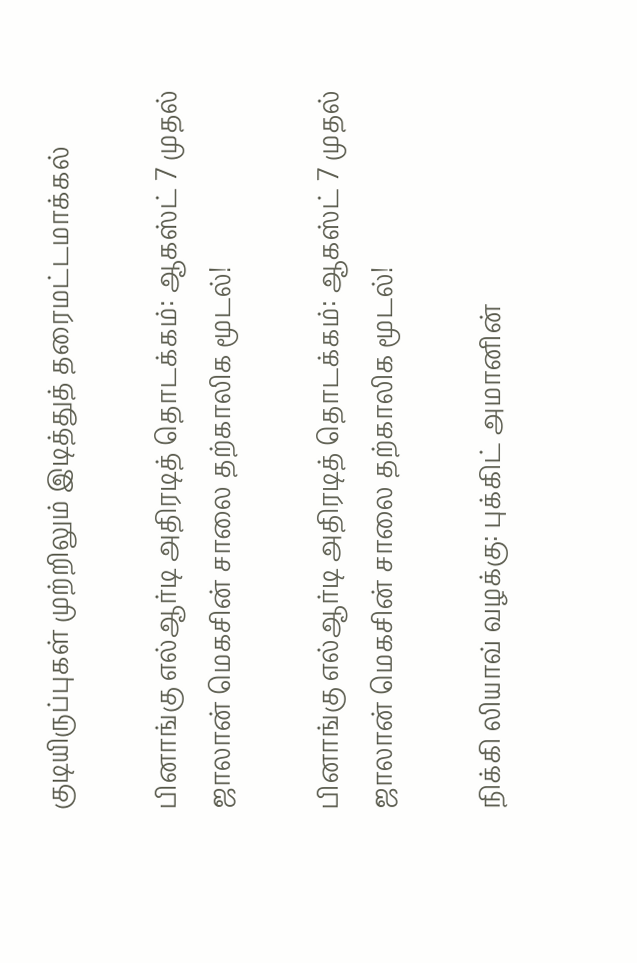குடியிருப்புகள் முற்றிலும் இடித்துத் தரைமட்டமாக்கல்

பினாங்கு எல்ஆர்டி அதிரடித் தொடக்கம்: ஆகஸ்ட் 7 முதல் ஜாலான் மெகசின் சாலை தற்காலிக மூடல்!

பினாங்கு எல்ஆர்டி அதிரடித் தொடக்கம்: ஆகஸ்ட் 7 முதல் ஜாலான் மெகசின் சாலை தற்காலிக மூடல்!

நிக்கி லியாவ் வழக்கு: புக்கிட் அமானின்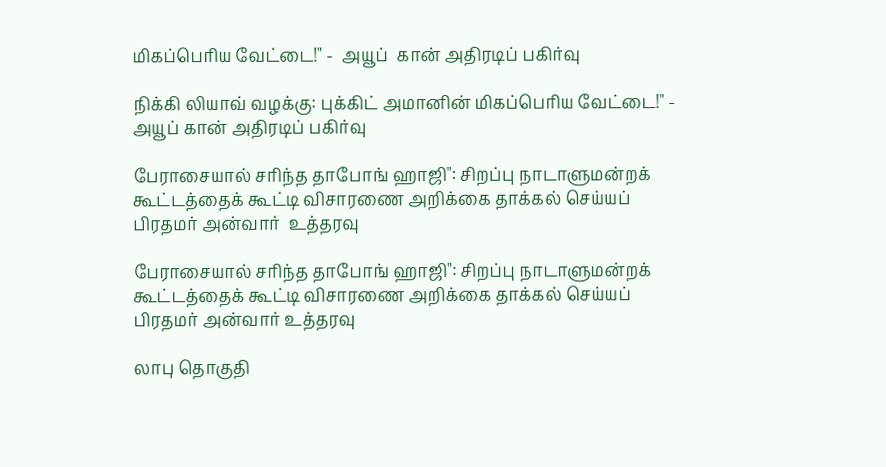மிகப்பெரிய வேட்டை!" -  அயூப்  கான் அதிரடிப் பகிர்வு

நிக்கி லியாவ் வழக்கு: புக்கிட் அமானின் மிகப்பெரிய வேட்டை!" - அயூப் கான் அதிரடிப் பகிர்வு

பேராசையால் சரிந்த தாபோங் ஹாஜி": சிறப்பு நாடாளுமன்றக் கூட்டத்தைக் கூட்டி விசாரணை அறிக்கை தாக்கல் செய்யப் பிரதமர் அன்வார்  உத்தரவு

பேராசையால் சரிந்த தாபோங் ஹாஜி": சிறப்பு நாடாளுமன்றக் கூட்டத்தைக் கூட்டி விசாரணை அறிக்கை தாக்கல் செய்யப் பிரதமர் அன்வார் உத்தரவு

லாபு தொகுதி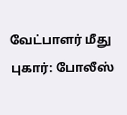வேட்பாளர் மீது புகார்: போலீஸ்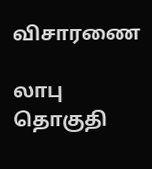விசாரணை

லாபு தொகுதி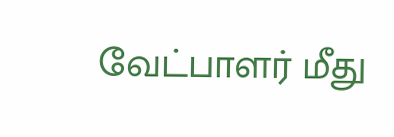வேட்பாளர் மீது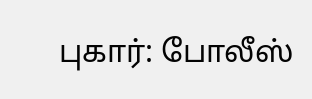புகார்: போலீஸ்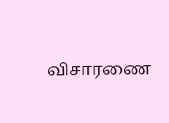விசாரணை